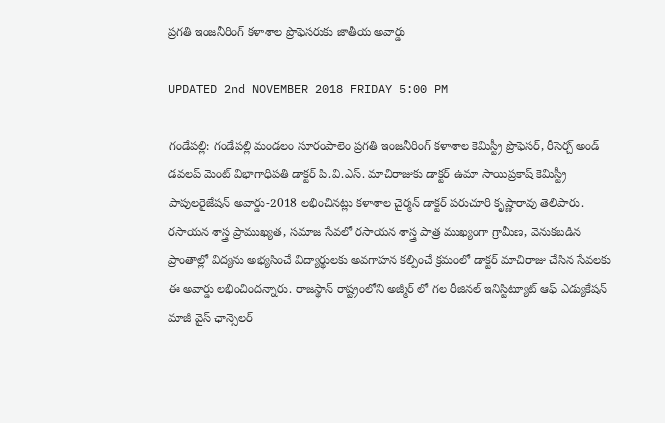ప్రగతి ఇంజనీరింగ్ కళాశాల ప్రొఫెసరుకు జాతీయ అవార్డు

UPDATED 2nd NOVEMBER 2018 FRIDAY 5:00 PM

గండేపల్లి: గండేపల్లి మండలం సూరంపాలెం ప్రగతి ఇంజనీరింగ్ కళాశాల కెమిస్ట్రీ ప్రొఫెసర్, రీసెర్చ్ అండ్ డవలప్ మెంట్ విభాగాధిపతి డాక్టర్ పి.వి.ఎస్. మాచిరాజుకు డాక్టర్ ఉమా సాయిప్రకాష్ కెమిస్ట్రీ పాపులరైజేషన్ అవార్డు-2018 లభించినట్లు కళాశాల చైర్మన్ డాక్టర్ పరుచూరి కృష్ణారావు తెలిపారు. రసాయన శాస్త్ర ప్రాముఖ్యత, సమాజ సేవలో రసాయన శాస్త్ర పాత్ర ముఖ్యంగా గ్రామీణ, వెనుకబడిన ప్రాంతాల్లో విద్యను అభ్యసించే విద్యార్థులకు అవగాహన కల్పించే క్రమంలో డాక్టర్ మాచిరాజు చేసిన సేవలకు ఈ అవార్డు లభించిందన్నారు. రాజస్థాన్ రాష్ట్రంలోని అజ్మీర్ లో గల రీజినల్ ఇనిస్టిట్యూట్ ఆఫ్ ఎడ్యుకేషన్ మాజీ వైస్ ఛాన్సెలర్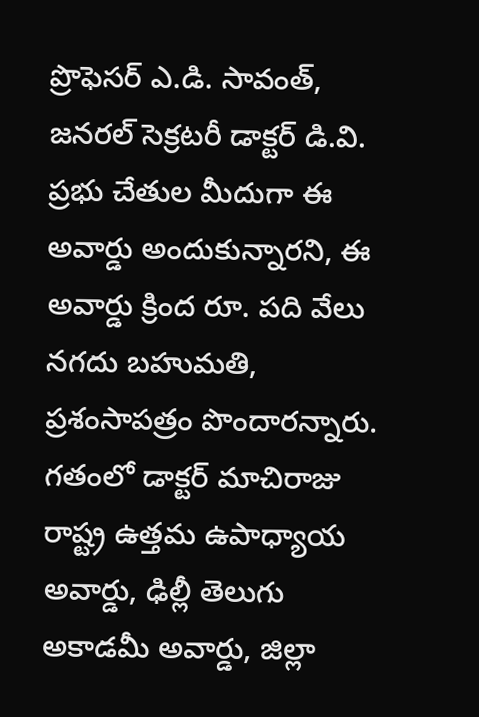ప్రొఫెసర్ ఎ.డి. సావంత్, జనరల్ సెక్రటరీ డాక్టర్ డి.వి. ప్రభు చేతుల మీదుగా ఈ అవార్డు అందుకున్నారని, ఈ అవార్డు క్రింద రూ. పది వేలు నగదు బహుమతి, ప్రశంసాపత్రం పొందారన్నారు. గతంలో డాక్టర్ మాచిరాజు రాష్ట్ర ఉత్తమ ఉపాధ్యాయ అవార్డు, ఢిల్లీ తెలుగు అకాడమీ అవార్డు, జిల్లా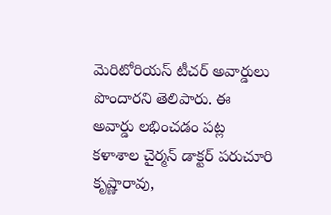మెరిటోరియస్ టీచర్ అవార్డులు పొందారని తెలిపారు. ఈ అవార్డు లభించడం పట్ల కళాశాల చైర్మన్ డాక్టర్ పరుచూరి కృష్ణారావు,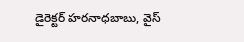డైరెక్టర్ హరనాధబాబు, వైస్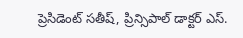ప్రెసిడెంట్ సతీష్, ప్రిన్సిపాల్ డాక్టర్ ఎస్.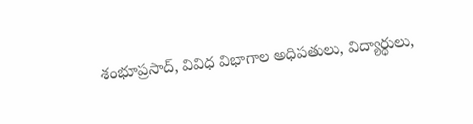శంభూప్రసాద్, వివిధ విభాగాల అధిపతులు, విద్యార్థులు,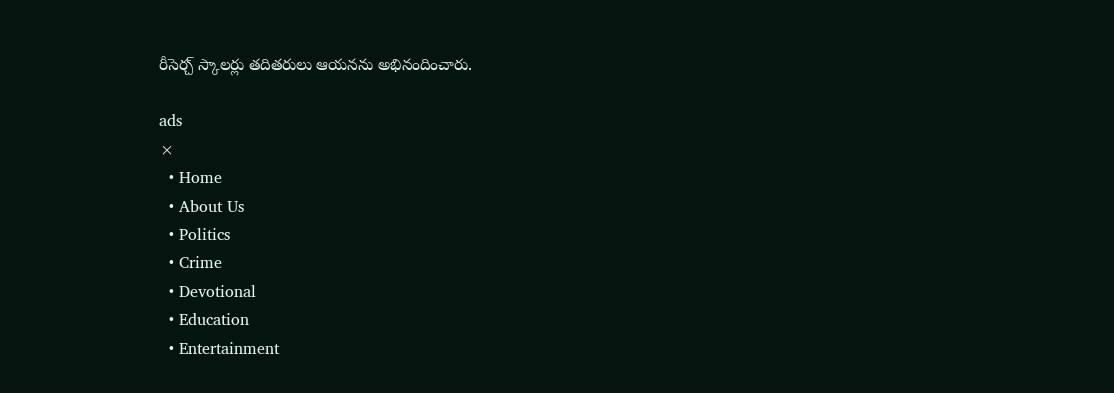రీసెర్చ్ స్కాలర్లు తదితరులు ఆయనను అభినందించారు.

ads
×
  • Home
  • About Us
  • Politics
  • Crime
  • Devotional
  • Education
  • Entertainment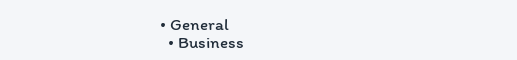• General
  • Business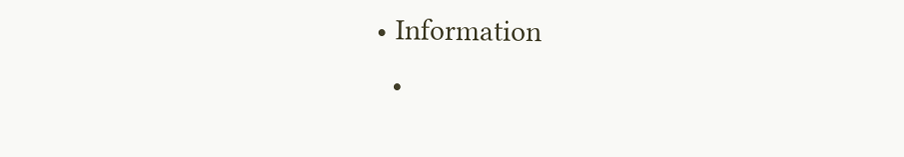• Information
  •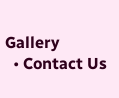Gallery
  • Contact Us